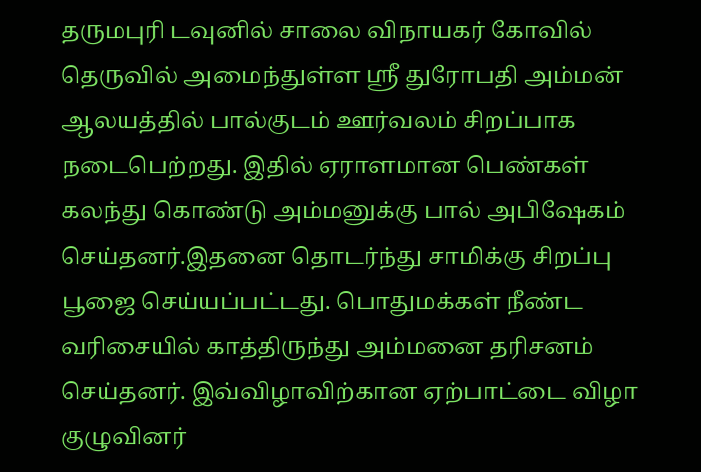தருமபுரி டவுனில் சாலை விநாயகர் கோவில் தெருவில் அமைந்துள்ள ஸ்ரீ துரோபதி அம்மன் ஆலயத்தில் பால்குடம் ஊர்வலம் சிறப்பாக நடைபெற்றது. இதில் ஏராளமான பெண்கள் கலந்து கொண்டு அம்மனுக்கு பால் அபிஷேகம் செய்தனர்.இதனை தொடர்ந்து சாமிக்கு சிறப்பு பூஜை செய்யப்பட்டது. பொதுமக்கள் நீண்ட வரிசையில் காத்திருந்து அம்மனை தரிசனம் செய்தனர். இவ்விழாவிற்கான ஏற்பாட்டை விழா குழுவினர்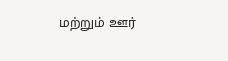மற்றும் ஊர்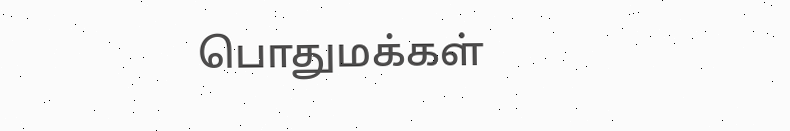பொதுமக்கள்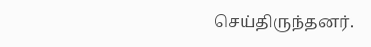செய்திருந்தனர்.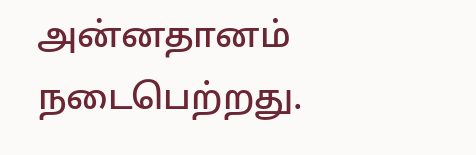அன்னதானம் நடைபெற்றது.